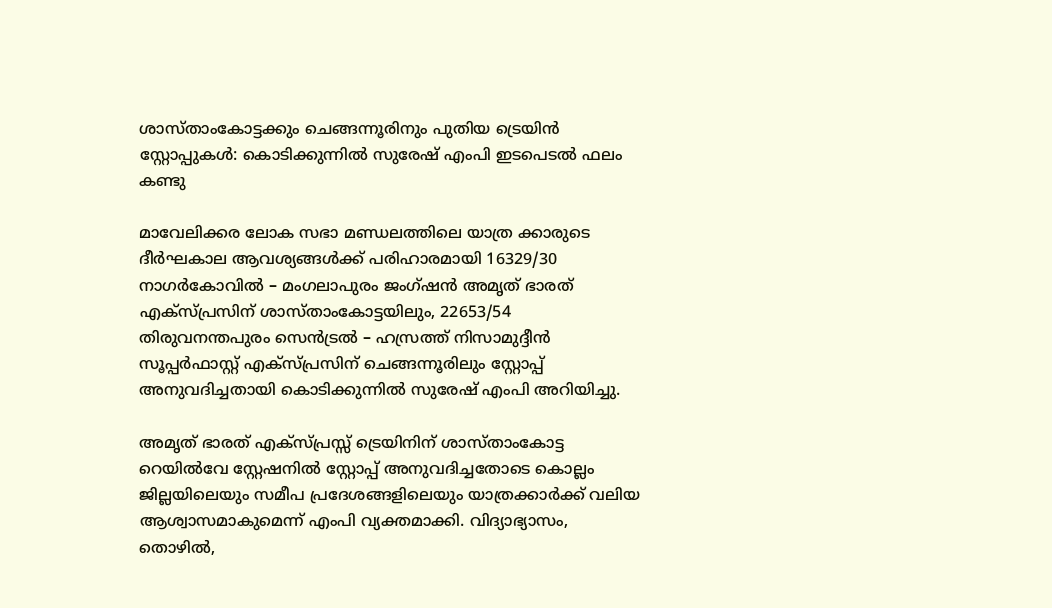ശാസ്താംകോട്ടക്കും ചെങ്ങന്നൂരിനും പുതിയ ട്രെയിൻ സ്റ്റോപ്പുകൾ: കൊടിക്കുന്നിൽ സുരേഷ് എംപി ഇടപെടൽ ഫലം കണ്ടു

മാവേലിക്കര ലോക സഭാ മണ്ഡലത്തിലെ യാത്ര ക്കാരുടെ ദീർഘകാല ആവശ്യങ്ങൾക്ക് പരിഹാരമായി 16329/30 നാഗർകോവിൽ – മംഗലാപുരം ജംഗ്ഷൻ അമൃത് ഭാരത് എക്സ്പ്രസിന് ശാസ്താംകോട്ടയിലും, 22653/54 തിരുവനന്തപുരം സെൻട്രൽ – ഹസ്രത്ത് നിസാമുദ്ദീൻ സൂപ്പർഫാസ്റ്റ് എക്സ്പ്രസിന് ചെങ്ങന്നൂരിലും സ്റ്റോപ്പ് അനുവദിച്ചതായി കൊടിക്കുന്നിൽ സുരേഷ് എംപി അറിയിച്ചു.

അമൃത് ഭാരത് എക്സ്പ്രസ്സ്‌ ട്രെയിനിന് ശാസ്താംകോട്ട റെയിൽവേ സ്റ്റേഷനിൽ സ്റ്റോപ്പ് അനുവദിച്ചതോടെ കൊല്ലം ജില്ലയിലെയും സമീപ പ്രദേശങ്ങളിലെയും യാത്രക്കാർക്ക് വലിയ ആശ്വാസമാകുമെന്ന് എംപി വ്യക്തമാക്കി. വിദ്യാഭ്യാസം, തൊഴിൽ,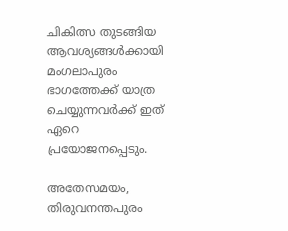ചികിത്സ തുടങ്ങിയ ആവശ്യങ്ങൾക്കായി മംഗലാപുരം ഭാഗത്തേക്ക് യാത്ര ചെയ്യുന്നവർക്ക് ഇത് ഏറെ പ്രയോജനപ്പെടും.

അതേസമയം, തിരുവനന്തപുരം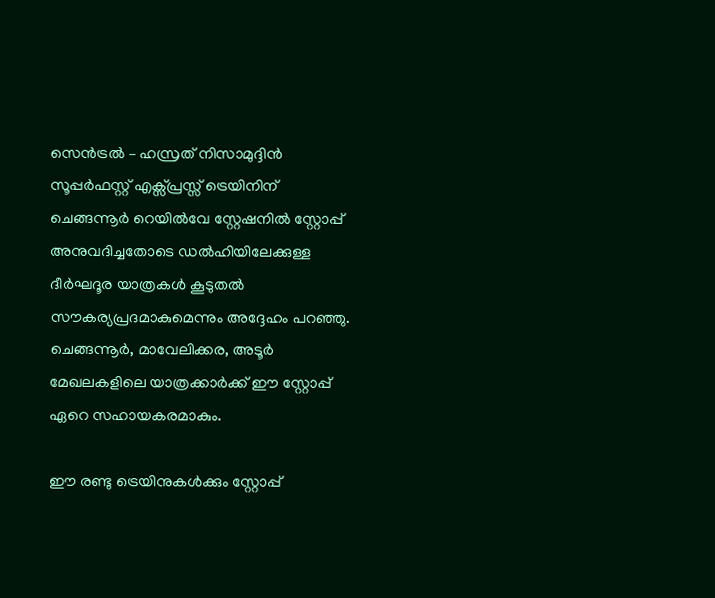സെൻട്രൽ – ഹസ്രത് നിസാമുദ്ദിൻ സൂപ്പർഫസ്റ്റ് എക്സ്പ്രസ്സ്‌ ട്രെയിനിന് ചെങ്ങന്നൂർ റെയിൽവേ സ്റ്റേഷനിൽ സ്റ്റോപ്പ് അനുവദിച്ചതോടെ ഡൽഹിയിലേക്കുള്ള ദീർഘദൂര യാത്രകൾ കൂടുതൽ സൗകര്യപ്രദമാകുമെന്നും അദ്ദേഹം പറഞ്ഞു. ചെങ്ങന്നൂർ, മാവേലിക്കര, അടൂർ മേഖലകളിലെ യാത്രക്കാർക്ക് ഈ സ്റ്റോപ്പ് ഏറെ സഹായകരമാകും.

ഈ രണ്ടു ട്രെയിനുകൾക്കും സ്റ്റോപ്പ്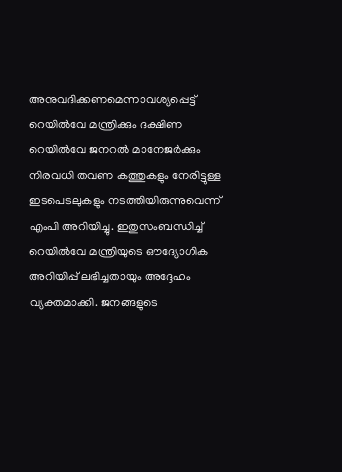അനുവദിക്കണമെന്നാവശ്യപ്പെട്ട് റെയിൽവേ മന്ത്രിക്കും ദക്ഷിണ റെയിൽവേ ജനറൽ മാനേജർക്കും നിരവധി തവണ കത്തുകളും നേരിട്ടുള്ള ഇടപെടലുകളും നടത്തിയിരുന്നുവെന്ന് എംപി അറിയിച്ചു. ഇതുസംബന്ധിച്ച് റെയിൽവേ മന്ത്രിയുടെ ഔദ്യോഗിക അറിയിപ്പ് ലഭിച്ചതായും അദ്ദേഹം വ്യക്തമാക്കി. ജനങ്ങളുടെ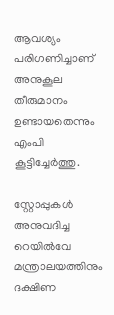ആവശ്യം പരിഗണിച്ചാണ് അനുകൂല തീരുമാനം ഉണ്ടായതെന്നും എംപി കൂട്ടിച്ചേർത്തു.

സ്റ്റോപ്പുകൾ അനുവദിച്ച റെയിൽവേ മന്ത്രാലയത്തിനും ദക്ഷിണ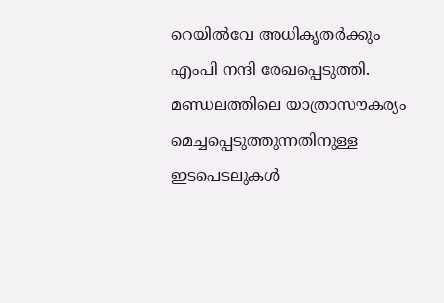റെയിൽവേ അധികൃതർക്കും എംപി നന്ദി രേഖപ്പെടുത്തി. മണ്ഡലത്തിലെ യാത്രാസൗകര്യം മെച്ചപ്പെടുത്തുന്നതിനുള്ള ഇടപെടലുകൾ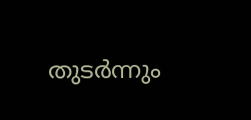തുടർന്നും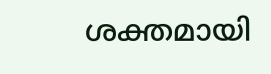ശക്തമായി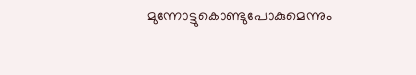മുന്നോട്ടുകൊണ്ടുപോകുമെന്നും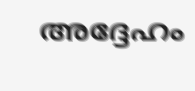അദ്ദേഹം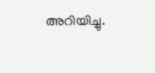അറിയിച്ചു.